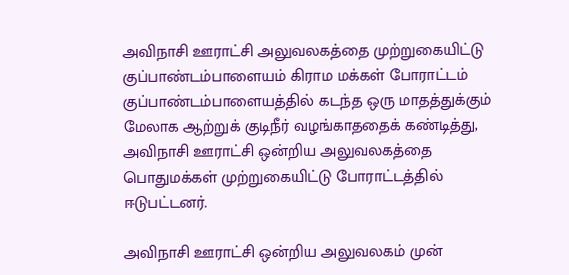அவிநாசி ஊராட்சி அலுவலகத்தை முற்றுகையிட்டு குப்பாண்டம்பாளையம் கிராம மக்கள் போராட்டம்
குப்பாண்டம்பாளையத்தில் கடந்த ஒரு மாதத்துக்கும் மேலாக ஆற்றுக் குடிநீர் வழங்காததைக் கண்டித்து, அவிநாசி ஊராட்சி ஒன்றிய அலுவலகத்தை பொதுமக்கள் முற்றுகையிட்டு போராட்டத்தில் ஈடுபட்டனர்.

அவிநாசி ஊராட்சி ஒன்றிய அலுவலகம் முன்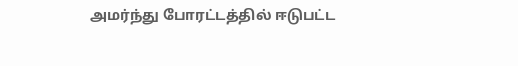அமர்ந்து போரட்டத்தில் ஈடுபட்ட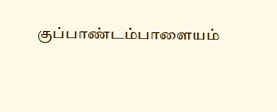குப்பாண்டம்பாளையம்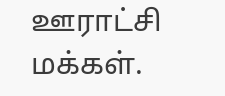ஊராட்சி மக்கள்.